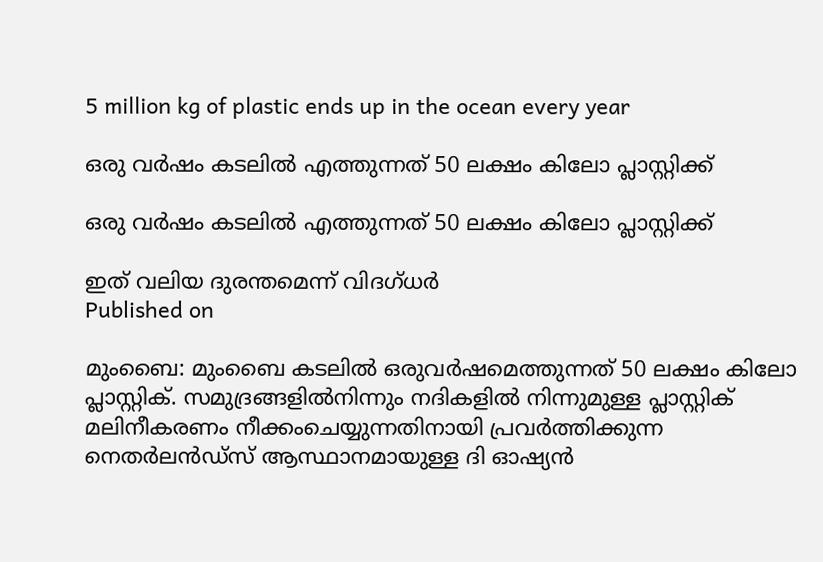5 million kg of plastic ends up in the ocean every year

ഒരു വര്‍ഷം കടലില്‍ എത്തുന്നത് 50 ലക്ഷം കിലോ പ്ലാസ്റ്റിക്ക്

ഒരു വര്‍ഷം കടലില്‍ എത്തുന്നത് 50 ലക്ഷം കിലോ പ്ലാസ്റ്റിക്ക്

ഇത് വലിയ ദുരന്തമെന്ന് വിദഗ്ധര്‍
Published on

മുംബൈ: മുംബൈ കടലില്‍ ഒരുവര്‍ഷമെത്തുന്നത് 50 ലക്ഷം കിലോ പ്ലാസ്റ്റിക്. സമുദ്രങ്ങളില്‍നിന്നും നദികളില്‍ നിന്നുമുള്ള പ്ലാസ്റ്റിക് മലിനീകരണം നീക്കംചെയ്യുന്നതിനായി പ്രവര്‍ത്തിക്കുന്ന നെതര്‍ലന്‍ഡ്സ് ആസ്ഥാനമായുള്ള ദി ഓഷ്യന്‍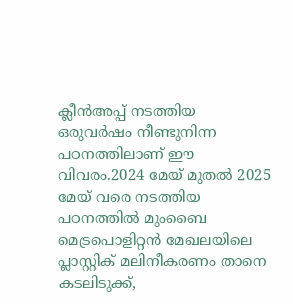ക്ലീന്‍അപ്പ് നടത്തിയ ഒരുവര്‍ഷം നീണ്ടുനിന്ന പഠനത്തിലാണ് ഈ വിവരം.2024 മേയ് മുതല്‍ 2025 മേയ് വരെ നടത്തിയ പഠനത്തില്‍ മുംബൈ മെട്രപൊളിറ്റന്‍ മേഖലയിലെ പ്ലാസ്റ്റിക് മലിനീകരണം താനെ കടലിടുക്ക്,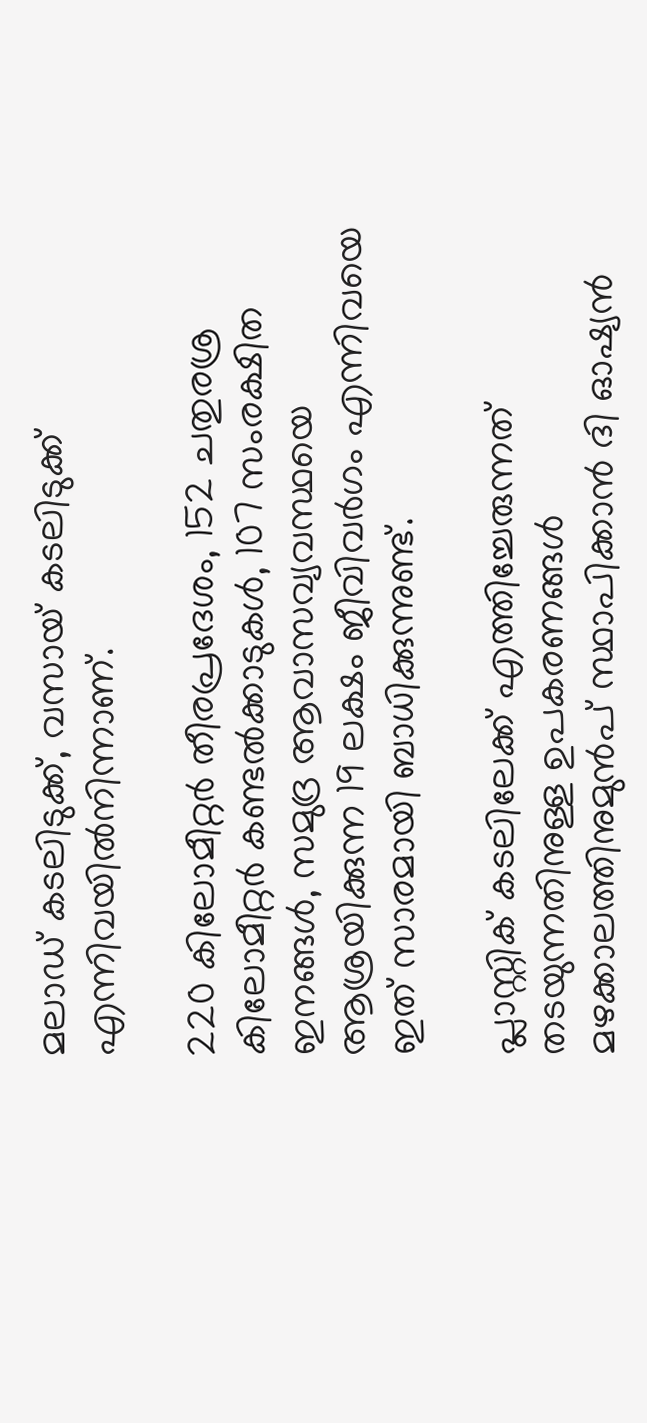മലാഡ് കടലിടുക്ക്, വസായ് കടലിടുക്ക് എന്നിവയില്‍നിന്നാണ്.

220 കിലോമീറ്റര്‍ തീരപ്രദേശം, 152 ചതുരശ്ര കിലോമീറ്റര്‍ കണ്ടല്‍ക്കാടുകള്‍, 107 സംരക്ഷിത ഇനങ്ങള്‍, സമുദ്ര ആവാസവ്യവസ്ഥയെ ആശ്രയിക്കുന്ന 19 ലക്ഷം ജീവിവര്‍ഗം എന്നിവയെ ഇത് സാരമായി ബാധിക്കുന്നുണ്ട്.

പ്ലാസ്റ്റിക് കടലിലേക്ക് എത്തിച്ചേരുന്നത് തടയുന്നതിനുള്ള ഉപകരണങ്ങള്‍ മഴക്കാലത്തിനുമുന്‍പ് സ്ഥാപിക്കാന്‍ ദി ഓഷ്യന്‍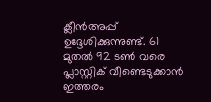ക്ലീന്‍അപ്പ് ഉദ്ദേശിക്കുന്നുണ്ട്. 61 മുതല്‍ 92 ടണ്‍ വരെ പ്ലാസ്റ്റിക് വീണ്ടെടുക്കാന്‍ ഇത്തരം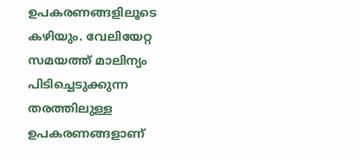ഉപകരണങ്ങളിലൂടെ കഴിയും. വേലിയേറ്റ സമയത്ത് മാലിന്യം പിടിച്ചെടുക്കുന്ന തരത്തിലുള്ള ഉപകരണങ്ങളാണ്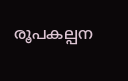രൂപകല്പന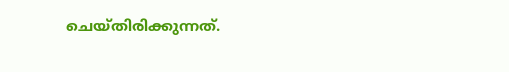ചെയ്തിരിക്കുന്നത്.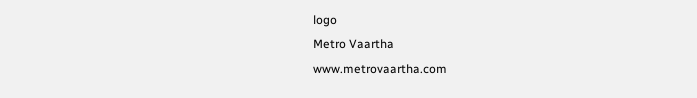logo
Metro Vaartha
www.metrovaartha.com